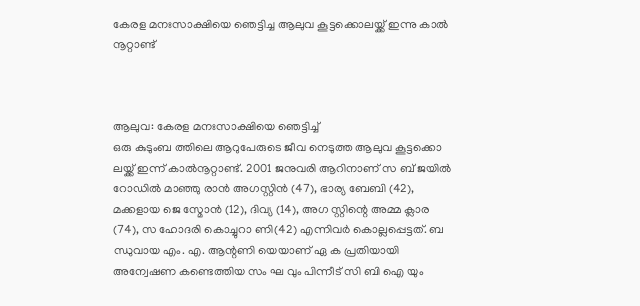കേരള മനഃസാക്ഷിയെ ഞെട്ടിച്ച ആലുവ കൂട്ടക്കൊലയ്ക്ക് ഇന്നു കാൽ നൂറ്റാണ്ട്



ആലുവ: കേരള മനഃസാക്ഷിയെ ഞെട്ടിച്ച്
ഒരു കുടുംബ ത്തിലെ ആറുപേരുടെ ജീവ നെടുത്ത ആലുവ കൂട്ടക്കൊ ലയ്ക്ക് ഇന്ന് കാൽനൂറ്റാണ്ട്. 2001 ജനുവരി ആറിനാണ് സ ബ് ജയിൽ റോഡിൽ മാഞ്ഞു രാൻ അഗസ്റ്റിൻ (47), ഭാര്യ ബേബി (42), മക്കളായ ജെ സ്മോൻ (12), ദിവ്യ (14), അഗ സ്റ്റിന്റെ അമ്മ ക്ലാര (74), സ ഹോദരി കൊച്ചുറാ ണി(42) എന്നിവർ കൊല്ലപ്പെട്ടത്. ബ ന്ധുവായ എം. എ. ആന്റണി യെയാണ് ഏ ക പ്രതിയായി അന്വേഷണ കണ്ടെത്തിയ സം ഘ വും പിന്നീട് സി ബി ഐ യും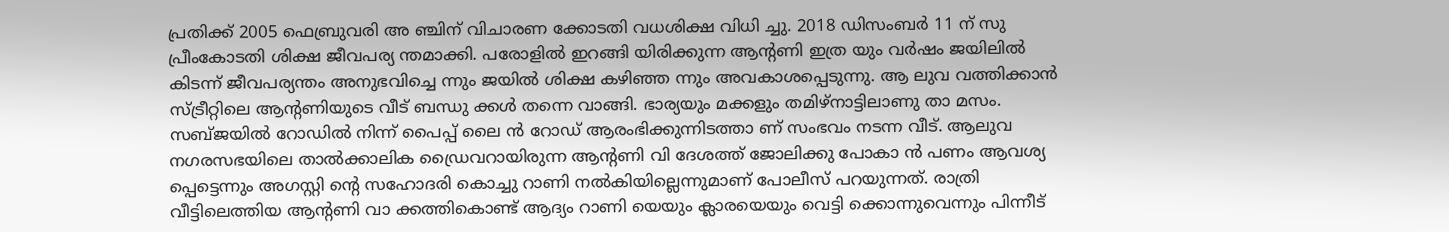പ്രതിക്ക് 2005 ഫെബ്രുവരി അ ഞ്ചിന് വിചാരണ ക്കോടതി വധശിക്ഷ വിധി ച്ചു. 2018 ഡിസംബർ 11 ന് സു പ്രീംകോടതി ശിക്ഷ ജീവപര്യ ന്തമാക്കി. പരോളിൽ ഇറങ്ങി യിരിക്കുന്ന ആൻ്റണി ഇത്ര യും വർഷം ജയിലിൽ കിടന്ന് ജീവപര്യന്തം അനുഭവിച്ചെ ന്നും ജയിൽ ശിക്ഷ കഴിഞ്ഞ ന്നും അവകാശപ്പെടുന്നു. ആ ലുവ വത്തിക്കാൻ സ്ട്രീറ്റിലെ ആന്റണിയുടെ വീട് ബന്ധു ക്കൾ തന്നെ വാങ്ങി. ഭാര്യയും മക്കളും തമിഴ്‌നാട്ടിലാണു താ മസം. സബ്ജയിൽ റോഡിൽ നിന്ന് പൈപ്പ് ലൈ ൻ റോഡ് ആരംഭിക്കുന്നിടത്താ ണ് സംഭവം നടന്ന വീട്. ആലുവ നഗരസഭയിലെ താൽക്കാലിക ഡ്രൈവറായിരുന്ന ആൻ്റണി വി ദേശത്ത് ജോലിക്കു പോകാ ൻ പണം ആവശ്യ പ്പെട്ടെന്നും അഗസ്റ്റി ന്റെ സഹോദരി കൊച്ചു റാണി നൽകിയില്ലെന്നുമാണ് പോലീസ് പറയുന്നത്. രാത്രി വീട്ടിലെത്തിയ ആന്റണി വാ ക്കത്തികൊണ്ട് ആദ്യം റാണി യെയും ക്ലാരയെയും വെട്ടി ക്കൊന്നുവെന്നും പിന്നീട്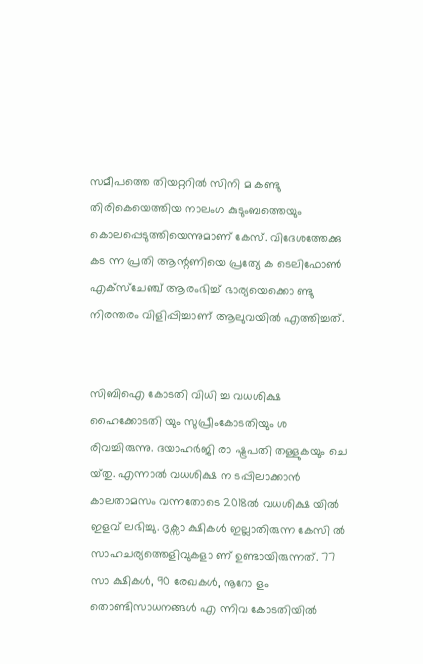സമീപത്തെ തിയറ്ററിൽ സിനി മ കണ്ടു തിരികെയെത്തിയ നാലംഗ കുടുംബത്തെയും കൊലപ്പെടുത്തിയെന്നുമാണ് കേസ്. വിദേശത്തേക്കു കട ന്ന പ്രതി ആന്റണിയെ പ്രത്യേ ക ടെലിഫോൺ എക്സ്ചേഞ്ച് ആരംഭിച്ച് ഭാര്യയെക്കൊ ണ്ടു നിരന്തരം വിളിപ്പിച്ചാണ് ആലുവയിൽ എത്തിച്ചത്.


സിബിഐ കോടതി വിധി ച്ച വധശിക്ഷ ഹൈക്കോടതി യും സുപ്രീംകോടതിയും ശ രിവച്ചിരുന്നു. ദയാഹർജി രാ ഷ്ട്രപതി തള്ളുകയും ചെ യ്‌തു. എന്നാൽ വധശിക്ഷ ന ടപ്പിലാക്കാൻ കാലതാമസം വന്നതോടെ 2018ൽ വധശിക്ഷ യിൽ ഇളവ് ലഭിച്ചു. ദൃക്സാ ക്ഷികൾ ഇല്ലാതിരുന്ന കേസി ൽ സാഹചര്യത്തെളിവുകളാ ണ് ഉണ്ടായിരുന്നത്. 77 സാ ക്ഷികൾ, 90 രേഖകൾ, നൂറോ ളം തൊണ്ടിസാധനങ്ങൾ എ ന്നിവ കോടതിയിൽ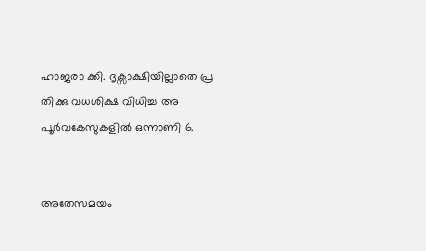ഹാജരാ ക്കി. ദൃക്സാക്ഷിയില്ലാതെ പ്ര തിക്കു വധശിക്ഷ വിധിച്ച അ പൂർവകേസുകളിൽ ഒന്നാണി 6.


അതേസമയം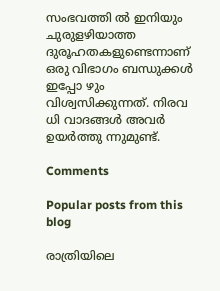സംഭവത്തി ൽ ഇനിയും ചുരുളഴിയാത്ത ദുരൂഹതകളുണ്ടെന്നാണ് ഒരു വിഭാഗം ബന്ധുക്കൾ ഇപ്പോ ഴും വിശ്വസിക്കുന്നത്. നിരവ ധി വാദങ്ങൾ അവർ ഉയർത്തു ന്നുമുണ്ട്.

Comments

Popular posts from this blog

രാത്രിയിലെ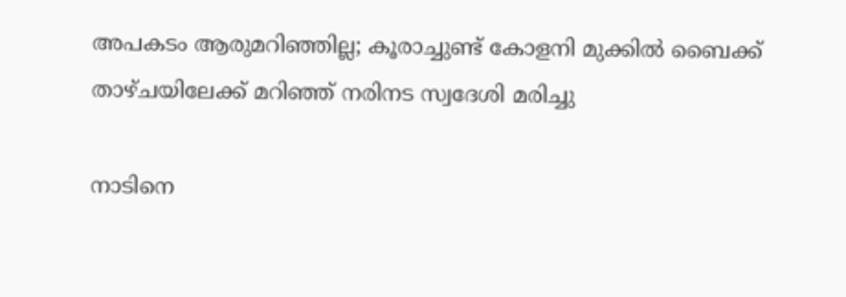അപകടം ആരുമറിഞ്ഞില്ല; കൂരാച്ചുണ്ട് കോളനി മുക്കിൽ ബൈക്ക് താഴ്ചയിലേക്ക് മറിഞ്ഞ് നരിനട സ്വദേശി മരിച്ചു

നാടിനെ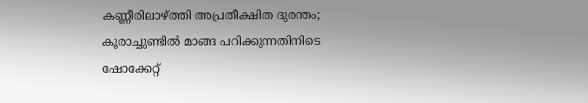കണ്ണീരിലാഴ്ത്തി അപ്രതീക്ഷിത ദുരന്തം; കൂരാച്ചുണ്ടിൽ മാങ്ങ പറിക്കുന്നതിനിടെ ഷോക്കേറ്റ്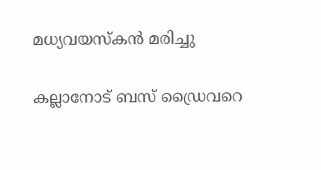മധ്യവയസ്കൻ മരിച്ചു

കല്ലാനോട് ബസ് ഡ്രൈവറെ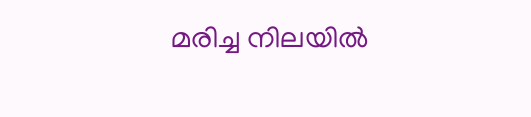മരിച്ച നിലയിൽ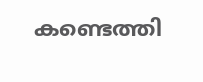കണ്ടെത്തി